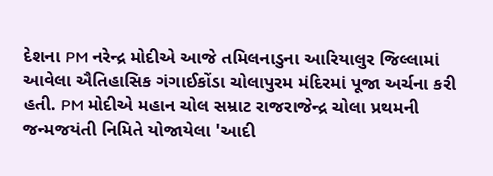દેશના PM નરેન્દ્ર મોદીએ આજે તમિલનાડુના આરિયાલુર જિલ્લામાં આવેલા ઐતિહાસિક ગંગાઈકોંડા ચોલાપુરમ મંદિરમાં પૂજા અર્ચના કરી હતી. PM મોદીએ મહાન ચોલ સમ્રાટ રાજરાજેન્દ્ર ચોલા પ્રથમની જન્મજયંતી નિમિતે યોજાયેલા 'આદી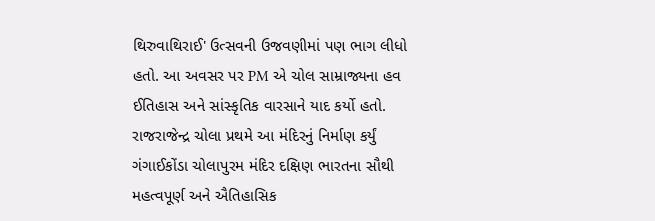થિરુવાથિરાઈ' ઉત્સવની ઉજવણીમાં પણ ભાગ લીધો હતો. આ અવસર પર PM એ ચોલ સામ્રાજ્યના હવ ઈતિહાસ અને સાંસ્કૃતિક વારસાને યાદ કર્યો હતો.
રાજરાજેન્દ્ર ચોલા પ્રથમે આ મંદિરનું નિર્માણ કર્યું
ગંગાઈકોંડા ચોલાપુરમ મંદિર દક્ષિણ ભારતના સૌથી મહત્વપૂર્ણ અને ઐતિહાસિક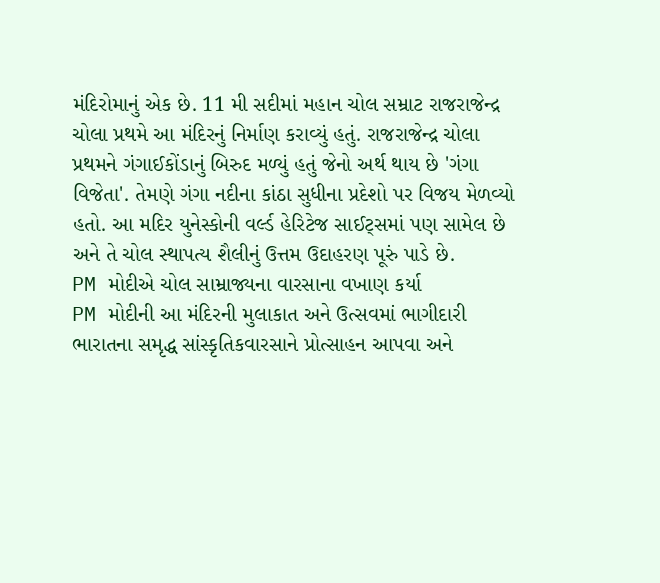મંદિરોમાનું એક છે. 11 મી સદીમાં મહાન ચોલ સમ્રાટ રાજરાજેન્દ્ર ચોલા પ્રથમે આ મંદિરનું નિર્માણ કરાવ્યું હતું. રાજરાજેન્દ્ર ચોલા પ્રથમને ગંગાઈકોંડાનું બિરુદ મળ્યું હતું જેનો અર્થ થાય છે 'ગંગા વિજેતા'. તેમણે ગંગા નદીના કાંઠા સુધીના પ્રદેશો પર વિજય મેળવ્યો હતો. આ મદિર યુનેસ્કોની વર્લ્ડ હેરિટેજ સાઈટ્સમાં પણ સામેલ છે અને તે ચોલ સ્થાપત્ય શૈલીનું ઉત્તમ ઉદાહરણ પૂરું પાડે છે.
PM મોદીએ ચોલ સામ્રાજ્યના વારસાના વખાણ કર્યા
PM મોદીની આ મંદિરની મુલાકાત અને ઉત્સવમાં ભાગીદારી ભારાતના સમૃદ્ધ સાંસ્કૃતિકવારસાને પ્રોત્સાહન આપવા અને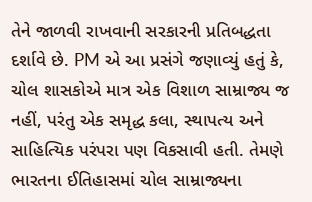તેને જાળવી રાખવાની સરકારની પ્રતિબદ્ધતા દર્શાવે છે. PM એ આ પ્રસંગે જણાવ્યું હતું કે, ચોલ શાસકોએ માત્ર એક વિશાળ સામ્રાજ્ય જ નહીં, પરંતુ એક સમૃદ્ધ કલા, સ્થાપત્ય અને સાહિત્યિક પરંપરા પણ વિકસાવી હતી. તેમણે ભારતના ઈતિહાસમાં ચોલ સામ્રાજ્યના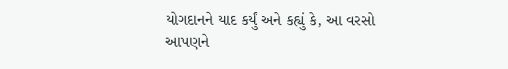યોગદાનને યાદ કર્યું અને કહ્યું કે, આ વરસો આપણને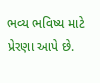ભવ્ય ભવિષ્ય માટે પ્રેરણા આપે છે.